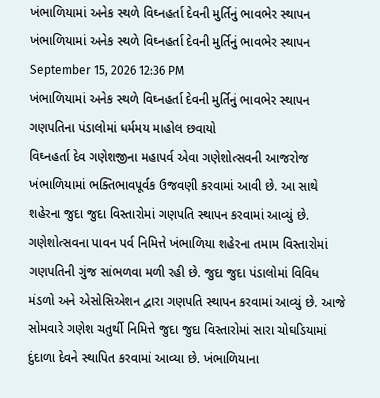ખંભાળિયામાં અનેક સ્થળે વિઘ્નહર્તા દેવની મુર્તિનું ભાવભેર સ્થાપન
ખંભાળિયામાં અનેક સ્થળે વિઘ્નહર્તા દેવની મુર્તિનું ભાવભેર સ્થાપન
September 15, 2026 12:36 PM
ખંભાળિયામાં અનેક સ્થળે વિઘ્નહર્તા દેવની મુર્તિનું ભાવભેર સ્થાપન
ગણપતિના પંડાલોમાં ધર્મમય માહોલ છવાયો
વિઘ્નહર્તા દેવ ગણેશજીના મહાપર્વ એવા ગણેશોત્સવની આજરોજ ખંભાળિયામાં ભક્તિભાવપૂર્વક ઉજવણી કરવામાં આવી છે. આ સાથે શહેરના જુદા જુદા વિસ્તારોમાં ગણપતિ સ્થાપન કરવામાં આવ્યું છે.
ગણેશોત્સવના પાવન પર્વ નિમિત્તે ખંભાળિયા શહેરના તમામ વિસ્તારોમાં ગણપતિની ગુંજ સાંભળવા મળી રહી છે. જુદા જુદા પંડાલોમાં વિવિધ મંડળો અને એસોસિએશન દ્વારા ગણપતિ સ્થાપન કરવામાં આવ્યું છે. આજે સોમવારે ગણેશ ચતુર્થી નિમિત્તે જુદા જુદા વિસ્તારોમાં સારા ચોઘડિયામાં દુંદાળા દેવને સ્થાપિત કરવામાં આવ્યા છે. ખંભાળિયાના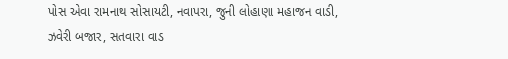પોસ એવા રામનાથ સોસાયટી, નવાપરા, જુની લોહાણા મહાજન વાડી, ઝવેરી બજાર, સતવારા વાડ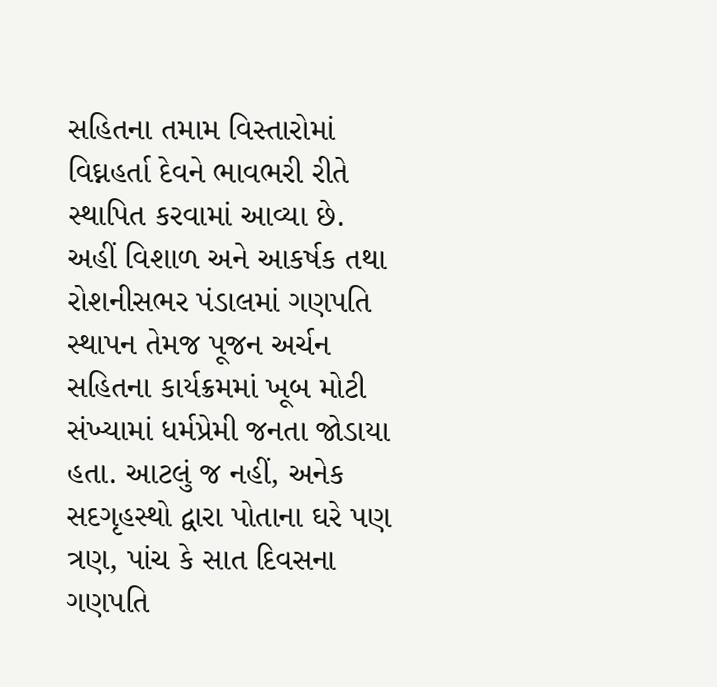સહિતના તમામ વિસ્તારોમાં વિઘ્નહર્તા દેવને ભાવભરી રીતે સ્થાપિત કરવામાં આવ્યા છે.
અહીં વિશાળ અને આકર્ષક તથા રોશનીસભર પંડાલમાં ગણપતિ સ્થાપન તેમજ પૂજન અર્ચન સહિતના કાર્યક્રમમાં ખૂબ મોટી સંખ્યામાં ધર્મપ્રેમી જનતા જોડાયા હતા. આટલું જ નહીં, અનેક સદગૃહસ્થો દ્વારા પોતાના ઘરે પણ ત્રણ, પાંચ કે સાત દિવસના ગણપતિ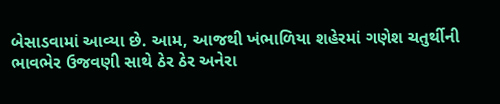બેસાડવામાં આવ્યા છે. આમ, આજથી ખંભાળિયા શહેરમાં ગણેશ ચતુર્થીની ભાવભેર ઉજવણી સાથે ઠેર ઠેર અનેરા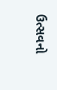ઉત્સવનો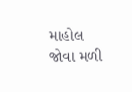માહોલ જોવા મળી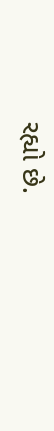રહ્યો છે.